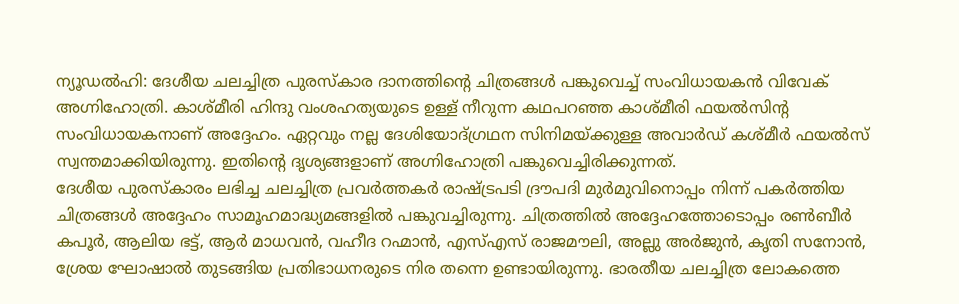ന്യൂഡൽഹി: ദേശീയ ചലച്ചിത്ര പുരസ്കാര ദാനത്തിന്റെ ചിത്രങ്ങൾ പങ്കുവെച്ച് സംവിധായകൻ വിവേക് അഗ്നിഹോത്രി. കാശ്മീരി ഹിന്ദു വംശഹത്യയുടെ ഉള്ള് നീറുന്ന കഥപറഞ്ഞ കാശ്മീരി ഫയൽസിന്റ സംവിധായകനാണ് അദ്ദേഹം. ഏറ്റവും നല്ല ദേശിയോദ്ഗ്രഥന സിനിമയ്ക്കുള്ള അവാർഡ് കശ്മീർ ഫയൽസ് സ്വന്തമാക്കിയിരുന്നു. ഇതിന്റെ ദൃശ്യങ്ങളാണ് അഗ്നിഹോത്രി പങ്കുവെച്ചിരിക്കുന്നത്.
ദേശീയ പുരസ്കാരം ലഭിച്ച ചലച്ചിത്ര പ്രവർത്തകർ രാഷ്ട്രപടി ദ്രൗപദി മുർമുവിനൊപ്പം നിന്ന് പകർത്തിയ ചിത്രങ്ങൾ അദ്ദേഹം സാമൂഹമാദ്ധ്യമങ്ങളിൽ പങ്കുവച്ചിരുന്നു. ചിത്രത്തിൽ അദ്ദേഹത്തോടൊപ്പം രൺബീർ കപൂർ, ആലിയ ഭട്ട്, ആർ മാധവൻ, വഹീദ റഹ്മാൻ, എസ്എസ് രാജമൗലി, അല്ലു അർജുൻ, കൃതി സനോൻ, ശ്രേയ ഘോഷാൽ തുടങ്ങിയ പ്രതിഭാധനരുടെ നിര തന്നെ ഉണ്ടായിരുന്നു. ഭാരതീയ ചലച്ചിത്ര ലോകത്തെ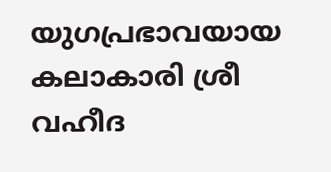യുഗപ്രഭാവയായ കലാകാരി ശ്രീ വഹീദ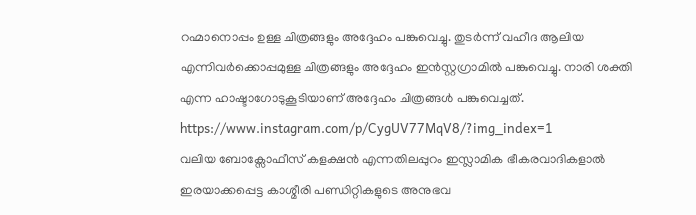റഹ്മാനൊപ്പം ഉള്ള ചിത്രങ്ങളും അദ്ദേഹം പങ്കുവെച്ചു. തുടർന്ന് വഹീദ ആലിയ എന്നിവർക്കൊപ്പമുള്ള ചിത്രങ്ങളും അദ്ദേഹം ഇൻസ്റ്റഗ്രാമിൽ പങ്കുവെച്ചു. നാരി ശക്തി എന്ന ഹാഷ്ടാഗോടുകൂടിയാണ് അദ്ദേഹം ചിത്രങ്ങൾ പങ്കുവെച്ചത്.
https://www.instagram.com/p/CygUV77MqV8/?img_index=1
വലിയ ബോക്സോഫീസ് കളക്ഷൻ എന്നതിലപ്പുറം ഇസ്ലാമിക ഭീകരവാദികളാൽ ഇരയാക്കപ്പെട്ട കാശ്മീരി പണ്ഡിറ്റികളുടെ അനുഭവ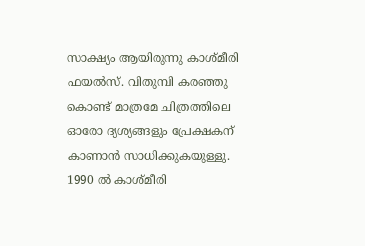സാക്ഷ്യം ആയിരുന്നു കാശ്മീരി ഫയൽസ്. വിതുമ്പി കരഞ്ഞു കൊണ്ട് മാത്രമേ ചിത്രത്തിലെ ഓരോ ദ്യശ്യങ്ങളും പ്രേക്ഷകന് കാണാൻ സാധിക്കുകയുള്ളു. 1990 ൽ കാശ്മീരി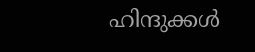ഹിന്ദുക്കൾ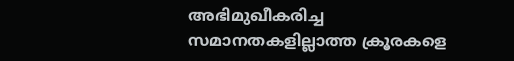അഭിമുഖീകരിച്ച സമാനതകളില്ലാത്ത ക്രൂരകളെ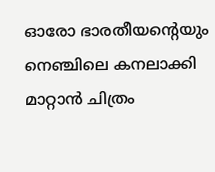ഓരോ ഭാരതീയന്റെയും നെഞ്ചിലെ കനലാക്കി മാറ്റാൻ ചിത്രം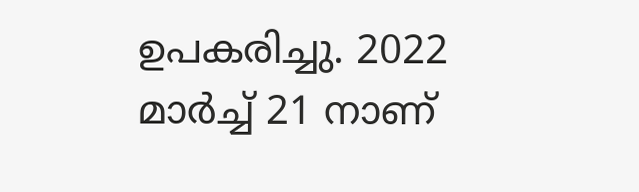ഉപകരിച്ചു. 2022 മാർച്ച് 21 നാണ്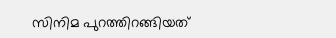സിനിമ പുറത്തിറങ്ങിയത്